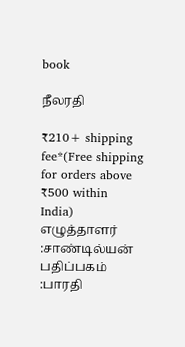book

நீலரதி

₹210+ shipping fee*(Free shipping for orders above ₹500 within India)
எழுத்தாளர் :சாண்டில்யன்
பதிப்பகம் :பாரதி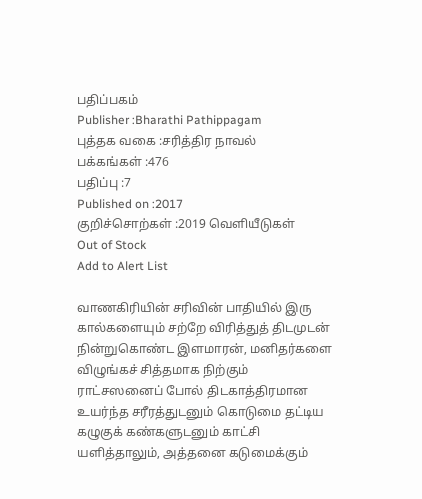பதிப்பகம்
Publisher :Bharathi Pathippagam
புத்தக வகை :சரித்திர நாவல்
பக்கங்கள் :476
பதிப்பு :7
Published on :2017
குறிச்சொற்கள் :2019 வெளியீடுகள்
Out of Stock
Add to Alert List

வாணகிரியின் சரிவின் பாதியில் இரு கால்களையும் சற்றே விரித்துத் திடமுடன் நின்றுகொண்ட இளமாரன், மனிதர்களை விழுங்கச் சித்தமாக நிற்கும் ராட்சஸனைப் போல் திடகாத்திரமான உயர்ந்த சரீரத்துடனும் கொடுமை தட்டிய கழுகுக் கண்களுடனும் காட்சி யளித்தாலும், அத்தனை கடுமைக்கும்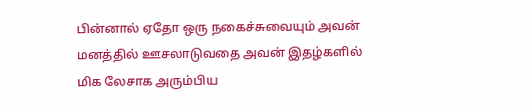பின்னால் ஏதோ ஒரு நகைச்சுவையும் அவன் மனத்தில் ஊசலாடுவதை அவன் இதழ்களில் மிக லேசாக அரும்பிய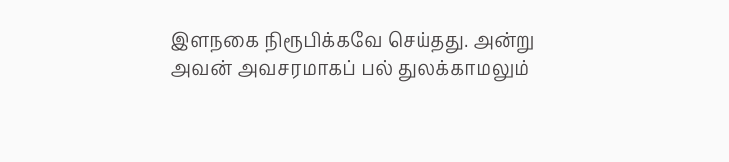இளநகை நிரூபிக்கவே செய்தது. அன்று அவன் அவசரமாகப் பல் துலக்காமலும்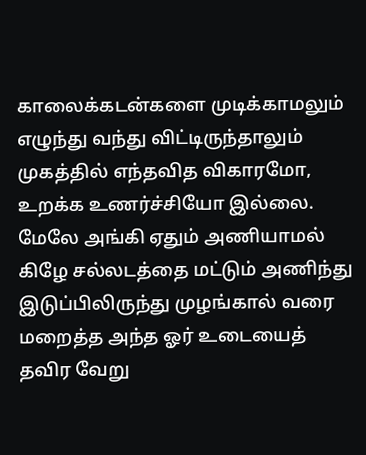காலைக்கடன்களை முடிக்காமலும் எழுந்து வந்து விட்டிருந்தாலும் முகத்தில் எந்தவித விகாரமோ, உறக்க உணர்ச்சியோ இல்லை. மேலே அங்கி ஏதும் அணியாமல் கிழே சல்லடத்தை மட்டும் அணிந்து இடுப்பிலிருந்து முழங்கால் வரை மறைத்த அந்த ஓர் உடையைத் தவிர வேறு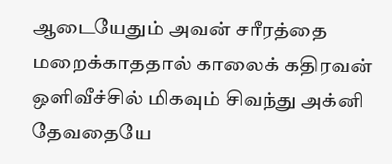ஆடையேதும் அவன் சரீரத்தை மறைக்காததால் காலைக் கதிரவன் ஒளிவீச்சில் மிகவும் சிவந்து அக்னி தேவதையே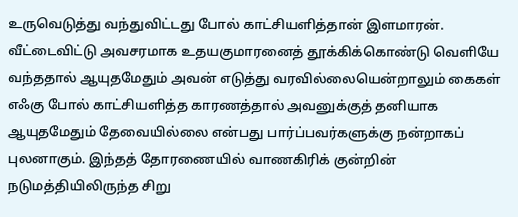உருவெடுத்து வந்துவிட்டது போல் காட்சியளித்தான் இளமாரன். வீட்டைவிட்டு அவசரமாக உதயகுமாரனைத் தூக்கிக்கொண்டு வெளியே வந்ததால் ஆயுதமேதும் அவன் எடுத்து வரவில்லையென்றாலும் கைகள் எஃகு போல் காட்சியளித்த காரணத்தால் அவனுக்குத் தனியாக ஆயுதமேதும் தேவையில்லை என்பது பார்ப்பவர்களுக்கு நன்றாகப் புலனாகும். இந்தத் தோரணையில் வாணகிரிக் குன்றின் நடுமத்தியிலிருந்த சிறு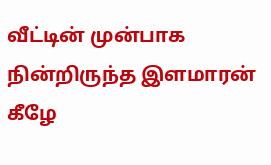வீட்டின் முன்பாக நின்றிருந்த இளமாரன் கீழே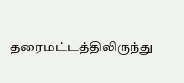தரைமட்டத்திலிருந்து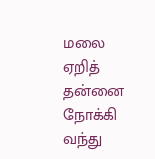மலை ஏறித் தன்னை நோக்கி வந்து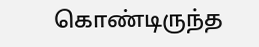கொண்டிருந்த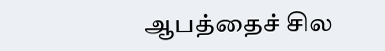ஆபத்தைச் சில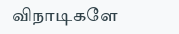விநாடிகளே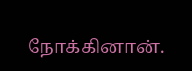நோக்கினான்.